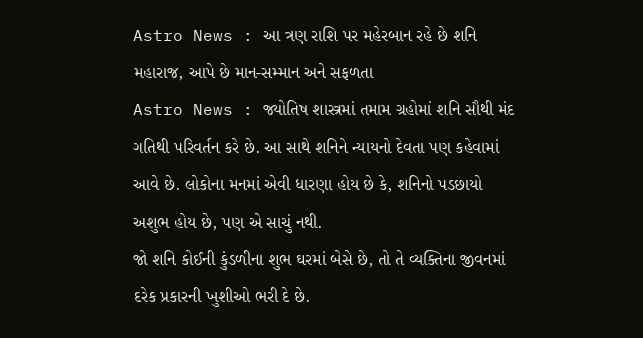Astro News : આ ત્રણ રાશિ પર મહેરબાન રહે છે શનિ મહારાજ, આપે છે માન-સમ્માન અને સફળતા
Astro News : જ્યોતિષ શાસ્ત્રમાં તમામ ગ્રહોમાં શનિ સૌથી મંદ ગતિથી પરિવર્તન કરે છે. આ સાથે શનિને ન્યાયનો દેવતા પણ કહેવામાં આવે છે. લોકોના મનમાં એવી ધારણા હોય છે કે, શનિનો પડછાયો અશુભ હોય છે, પણ એ સાચું નથી.
જો શનિ કોઈની કુંડળીના શુભ ઘરમાં બેસે છે, તો તે વ્યક્તિના જીવનમાં દરેક પ્રકારની ખુશીઓ ભરી દે છે.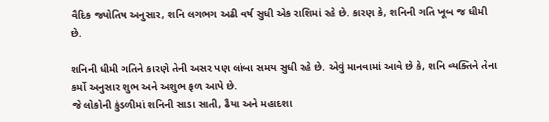વૈદિક જ્યોતિષ અનુસાર, શનિ લગભગ અઢી વર્ષ સુધી એક રાશિમાં રહે છે. કારણ કે, શનિની ગતિ ખૂબ જ ધીમી છે.

શનિની ધીમી ગતિને કારણે તેની અસર પણ લાંબા સમય સુધી રહે છે. એવું માનવામાં આવે છે કે, શનિ વ્યક્તિને તેના કર્મો અનુસાર શુભ અને અશુભ ફળ આપે છે.
જે લોકોની કુંડળીમાં શનિની સાડા સાતી, ઢૈયા અને મહાદશા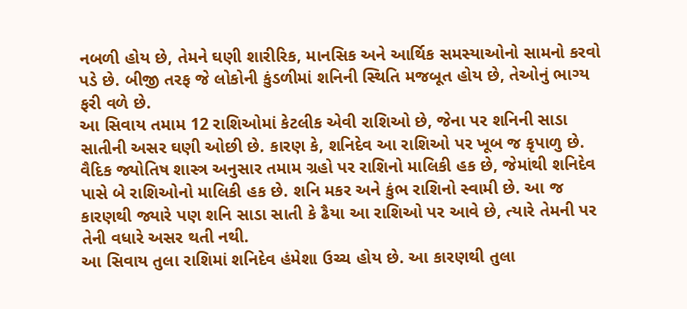નબળી હોય છે, તેમને ઘણી શારીરિક, માનસિક અને આર્થિક સમસ્યાઓનો સામનો કરવો પડે છે. બીજી તરફ જે લોકોની કુંડળીમાં શનિની સ્થિતિ મજબૂત હોય છે, તેઓનું ભાગ્ય ફરી વળે છે.
આ સિવાય તમામ 12 રાશિઓમાં કેટલીક એવી રાશિઓ છે, જેના પર શનિની સાડા સાતીની અસર ઘણી ઓછી છે. કારણ કે, શનિદેવ આ રાશિઓ પર ખૂબ જ કૃપાળુ છે.
વૈદિક જ્યોતિષ શાસ્ત્ર અનુસાર તમામ ગ્રહો પર રાશિનો માલિકી હક છે, જેમાંથી શનિદેવ પાસે બે રાશિઓનો માલિકી હક છે. શનિ મકર અને કુંભ રાશિનો સ્વામી છે. આ જ કારણથી જ્યારે પણ શનિ સાડા સાતી કે ઢૈયા આ રાશિઓ પર આવે છે, ત્યારે તેમની પર તેની વધારે અસર થતી નથી.
આ સિવાય તુલા રાશિમાં શનિદેવ હંમેશા ઉચ્ચ હોય છે. આ કારણથી તુલા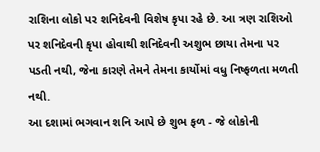રાશિના લોકો પર શનિદેવની વિશેષ કૃપા રહે છે. આ ત્રણ રાશિઓ પર શનિદેવની કૃપા હોવાથી શનિદેવની અશુભ છાયા તેમના પર પડતી નથી, જેના કારણે તેમને તેમના કાર્યોમાં વધુ નિષ્ફળતા મળતી નથી.
આ દશામાં ભગવાન શનિ આપે છે શુભ ફળ - જે લોકોની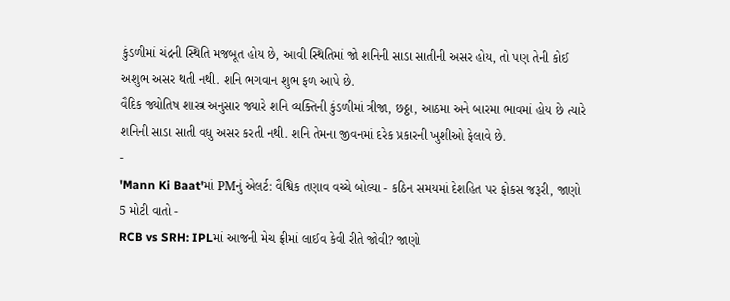કુંડળીમાં ચંદ્રની સ્થિતિ મજબૂત હોય છે, આવી સ્થિતિમાં જો શનિની સાડા સાતીની અસર હોય, તો પણ તેની કોઈ અશુભ અસર થતી નથી. શનિ ભગવાન શુભ ફળ આપે છે.
વૈદિક જ્યોતિષ શાસ્ત્ર અનુસાર જ્યારે શનિ વ્યક્તિની કુંડળીમાં ત્રીજા, છઠ્ઠા, આઠમા અને બારમા ભાવમાં હોય છે ત્યારે શનિની સાડા સાતી વધુ અસર કરતી નથી. શનિ તેમના જીવનમાં દરેક પ્રકારની ખુશીઓ ફેલાવે છે.
-
'Mann Ki Baat'માં PMનું એલર્ટ: વૈશ્વિક તણાવ વચ્ચે બોલ્યા - કઠિન સમયમાં દેશહિત પર ફોકસ જરૂરી, જાણો 5 મોટી વાતો -
RCB vs SRH: IPLમાં આજની મેચ ફ્રીમાં લાઈવ કેવી રીતે જોવી? જાણો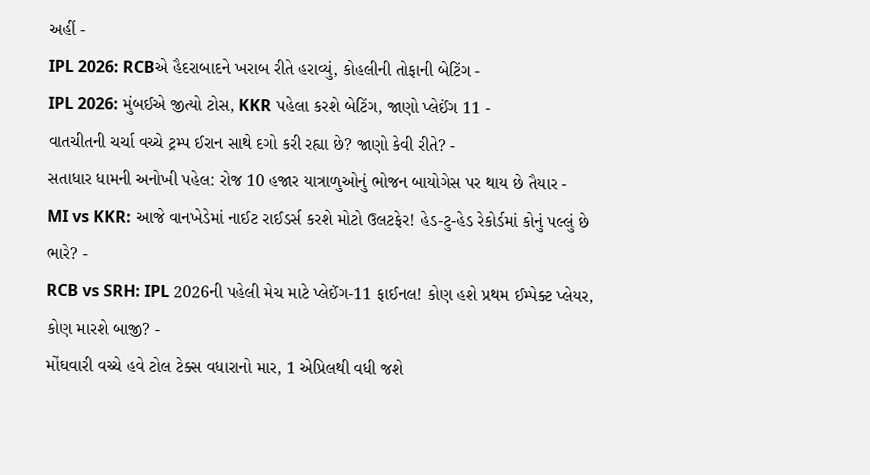અહીં -
IPL 2026: RCBએ હૈદરાબાદને ખરાબ રીતે હરાવ્યું, કોહલીની તોફાની બેટિંગ -
IPL 2026: મુંબઈએ જીત્યો ટોસ, KKR પહેલા કરશે બેટિંગ, જાણો પ્લેઈંગ 11 -
વાતચીતની ચર્ચા વચ્ચે ટ્રમ્પ ઈરાન સાથે દગો કરી રહ્યા છે? જાણો કેવી રીતે? -
સતાધાર ધામની અનોખી પહેલ: રોજ 10 હજાર યાત્રાળુઓનું ભોજન બાયોગેસ પર થાય છે તૈયાર -
MI vs KKR: આજે વાનખેડેમાં નાઈટ રાઈડર્સ કરશે મોટો ઉલટફેર! હેડ-ટુ-હેડ રેકોર્ડમાં કોનું પલ્લું છે ભારે? -
RCB vs SRH: IPL 2026ની પહેલી મેચ માટે પ્લેઈંગ-11 ફાઈનલ! કોણ હશે પ્રથમ ઈમ્પેક્ટ પ્લેયર, કોણ મારશે બાજી? -
મોંઘવારી વચ્ચે હવે ટોલ ટેક્સ વધારાનો માર, 1 એપ્રિલથી વધી જશે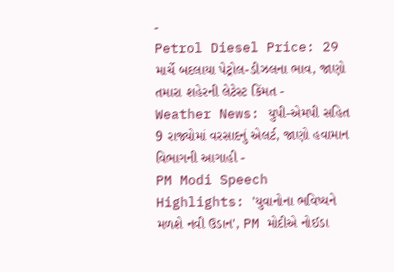-
Petrol Diesel Price: 29 માર્ચે બદલાયા પેટ્રોલ-ડીઝલના ભાવ, જાણો તમારા શહેરની લેટેસ્ટ કિંમત -
Weather News: યુપી-એમપી સહિત 9 રાજ્યોમાં વરસાદનું એલર્ટ, જાણો હવામાન વિભાગની આગાહી -
PM Modi Speech Highlights: 'યુવાનોના ભવિષ્યને મળશે નવી ઉડાન', PM મોદીએ નોઈડા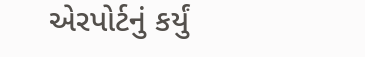એરપોર્ટનું કર્યું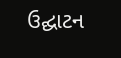ઉદ્ઘાટન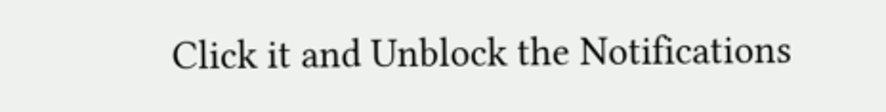Click it and Unblock the Notifications